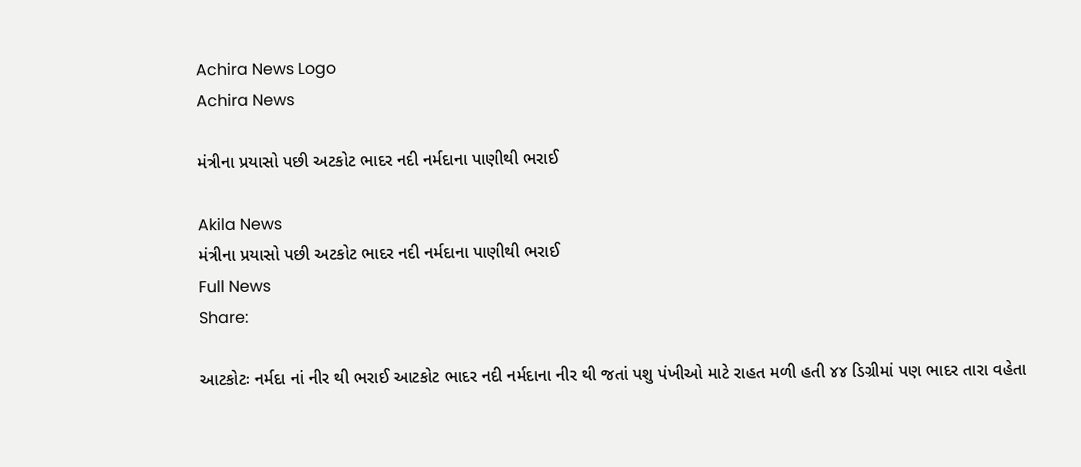Achira News Logo
Achira News

મંત્રીના પ્રયાસો પછી અટકોટ ભાદર નદી નર્મદાના પાણીથી ભરાઈ

Akila News
મંત્રીના પ્રયાસો પછી અટકોટ ભાદર નદી નર્મદાના પાણીથી ભરાઈ
Full News
Share:

આટકોટઃ નર્મદા નાં નીર થી ભરાઈ આટકોટ ભાદર નદી નર્મદાના નીર થી જતાં પશુ પંખીઓ માટે રાહત મળી હતી ૪૪ ડિગ્રીમાં પણ ભાદર તારા વહેતા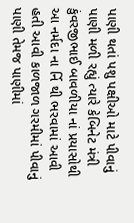પાણી થતાં પશુ પક્ષીઓ માટે પીવાનું પાણી મળી રહ્યું ત્‍યારે કેબિનેટ મંત્રી કુંવરજીભાઈ બાવળીયા નાં પ્રયાસોથી આ નર્મદા ના ર્નિ થી ભરવામાં આવી હતી આવી કાળજાળ ગરમીમાં પીવાનું પાણી તેમજ પાણીમાં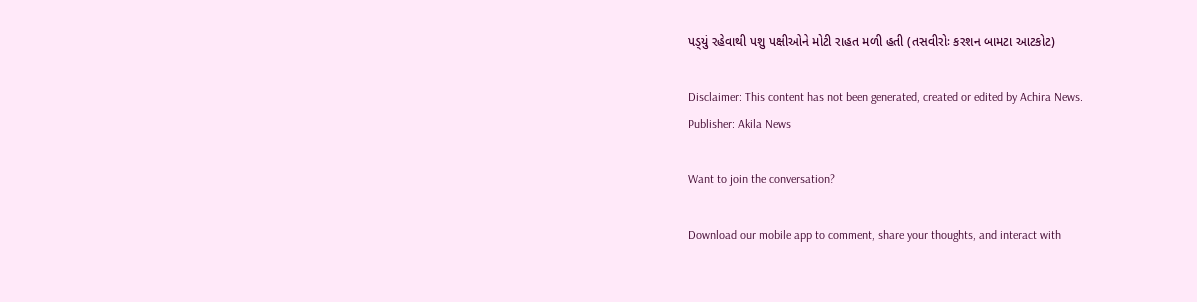પડ્‍યું રહેવાથી પશુ પક્ષીઓને મોટી રાહત મળી હતી (તસવીરોઃ કરશન બામટા આટકોટ)

Disclaimer: This content has not been generated, created or edited by Achira News.
Publisher: Akila News

Want to join the conversation?

Download our mobile app to comment, share your thoughts, and interact with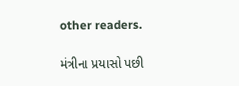other readers.

મંત્રીના પ્રયાસો પછી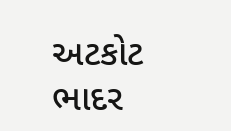અટકોટ ભાદર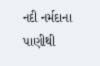નદી નર્મદાના પાણીથી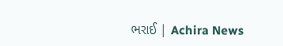ભરાઈ | Achira News